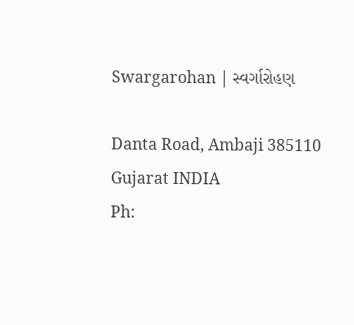Swargarohan | સ્વર્ગારોહણ

Danta Road, Ambaji 385110
Gujarat INDIA
Ph: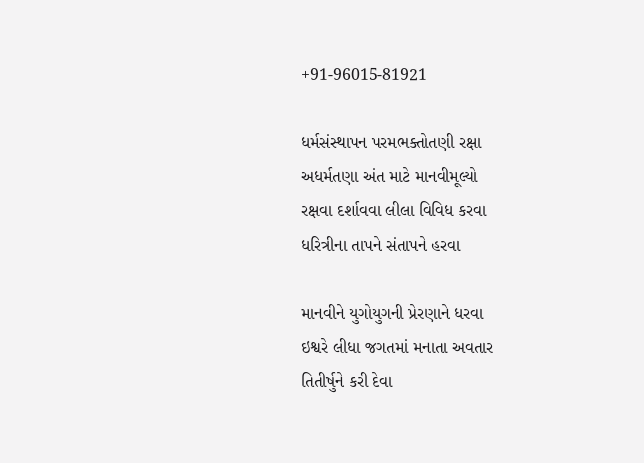+91-96015-81921

ધર્મસંસ્થાપન પરમભક્તોતણી રક્ષા
અધર્મતણા અંત માટે માનવીમૂલ્યો
રક્ષવા દર્શાવવા લીલા વિવિધ કરવા
ધરિત્રીના તાપને સંતાપને હરવા

માનવીને યુગોયુગની પ્રેરણાને ધરવા
ઇશ્વરે લીધા જગતમાં મનાતા અવતાર
તિતીર્ષુને કરી દેવા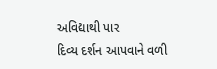અવિદ્યાથી પાર
દિવ્ય દર્શન આપવાને વળી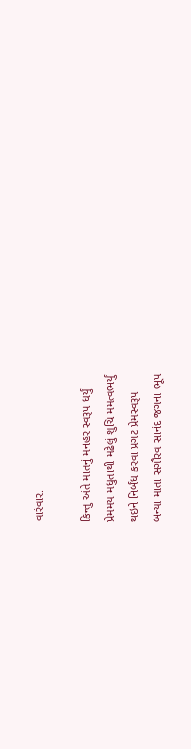વારંવાર.

કિન્તુ અંતે માતનું મનહર સ્વરૂપ ધર્યું
પ્રેમમય મધુતાથી મઢેલું શુચિ મમત્વભર્યું
થઇને નિર્બંધ કરવા પ્રગટ પ્રેમસ્વરૂપ
બન્યા માતા સગૌરવ સાનંદ જગના ભૂપ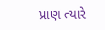પ્રાણ ત્યારે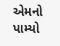એમનો પામ્યો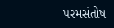પરમસંતોષ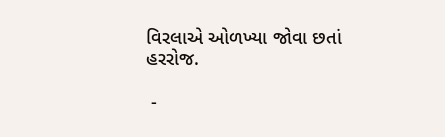વિરલાએ ઓળખ્યા જોવા છતાં હરરોજ.

 -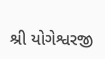શ્રી યોગેશ્વરજી